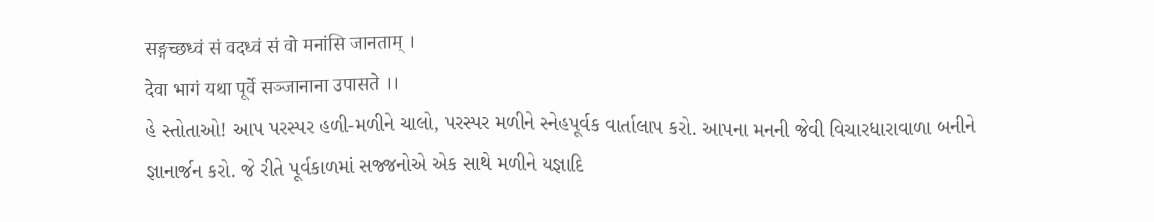सङ्गच्छध्वं सं वदध्वं सं वो मनांसि जानताम् ।
देवा भागं यथा पूर्वे सञ्जानाना उपासते ।।
હે સ્તોતાઓ! આપ પરસ્પર હળી-મળીને ચાલો, પરસ્પર મળીને સ્નેહપૂર્વક વાર્તાલાપ કરો. આપના મનની જેવી વિચારધારાવાળા બનીને
જ્ઞાનાર્જન કરો. જે રીતે પૂર્વકાળમાં સજ્જનોએ એક સાથે મળીને યજ્ઞાદિ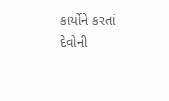કાર્યોને કરતાં દેવોની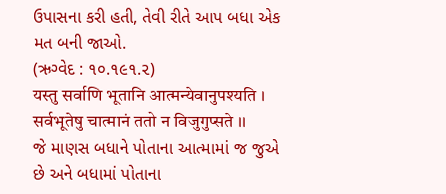ઉપાસના કરી હતી, તેવી રીતે આપ બધા એક
મત બની જાઓ.
(ઋગ્વેદ : ૧૦.૧૯૧.૨)
यस्तु सर्वाणि भूतानि आत्मन्येवानुपश्यति ।
सर्वभूतेषु चात्मानं ततो न विजुगुप्सते ।।
જે માણસ બધાને પોતાના આત્મામાં જ જુએ છે અને બધામાં પોતાના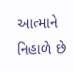આત્માને નિહાળે છે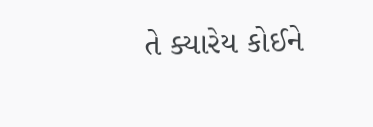તે ક્યારેય કોઈને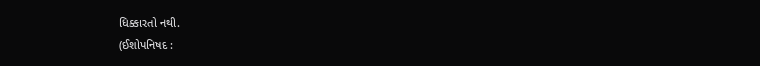ધિક્કારતો નથી.
(ઈશોપનિષદ :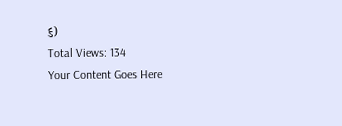૬)
Total Views: 134
Your Content Goes Here